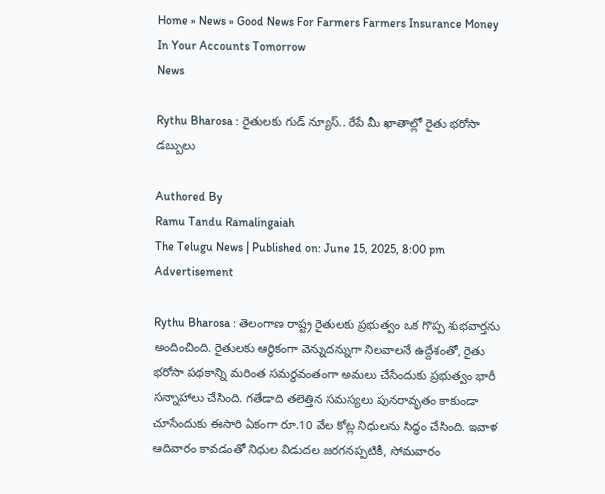Home » News » Good News For Farmers Farmers Insurance Money In Your Accounts Tomorrow
News

Rythu Bharosa : రైతులకు గుడ్ న్యూస్.. రేపే మీ ఖాతాల్లో రైతు భరోసా డబ్బులు

Authored By
Ramu Tandu Ramalingaiah
The Telugu News | Published on: June 15, 2025, 8:00 pm
Advertisement

Rythu Bharosa : తెలంగాణ రాష్ట్ర రైతులకు ప్రభుత్వం ఒక గొప్ప శుభవార్తను అందించింది. రైతులకు ఆర్థికంగా వెన్నుదన్నుగా నిలవాలనే ఉద్దేశంతో, రైతు భరోసా పథకాన్ని మరింత సమర్థవంతంగా అమలు చేసేందుకు ప్రభుత్వం భారీ సన్నాహాలు చేసింది. గతేడాది తలెత్తిన సమస్యలు పునరావృతం కాకుండా చూసేందుకు ఈసారి ఏకంగా రూ.10 వేల కోట్ల నిధులను సిద్ధం చేసింది. ఇవాళ ఆదివారం కావడంతో నిధుల విడుదల జరగనప్పటికీ, సోమవారం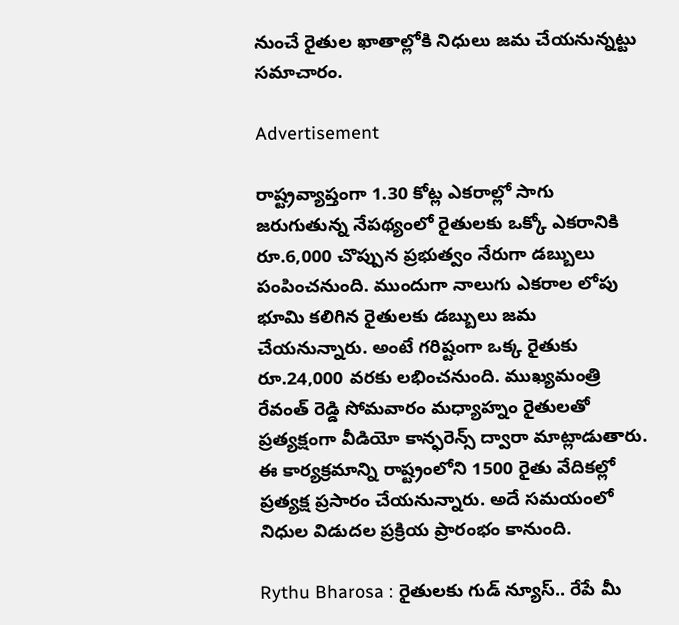నుంచే రైతుల ఖాతాల్లోకి నిధులు జమ చేయనున్నట్టు సమాచారం.

Advertisement

రాష్ట్రవ్యాప్తంగా 1.30 కోట్ల ఎకరాల్లో సాగు జరుగుతున్న నేపథ్యంలో రైతులకు ఒక్కో ఎకరానికి రూ.6,000 చొప్పున ప్రభుత్వం నేరుగా డబ్బులు పంపించనుంది. ముందుగా నాలుగు ఎకరాల లోపు భూమి కలిగిన రైతులకు డబ్బులు జమ చేయనున్నారు. అంటే గరిష్టంగా ఒక్క రైతుకు రూ.24,000 వరకు లభించనుంది. ముఖ్యమంత్రి రేవంత్ రెడ్డి సోమవారం మధ్యాహ్నం రైతులతో ప్రత్యక్షంగా వీడియో కాన్ఫరెన్స్ ద్వారా మాట్లాడుతారు. ఈ కార్యక్రమాన్ని రాష్ట్రంలోని 1500 రైతు వేదికల్లో ప్రత్యక్ష ప్రసారం చేయనున్నారు. అదే సమయంలో నిధుల విడుదల ప్రక్రియ ప్రారంభం కానుంది.

Rythu Bharosa : రైతులకు గుడ్ న్యూస్.. రేపే మీ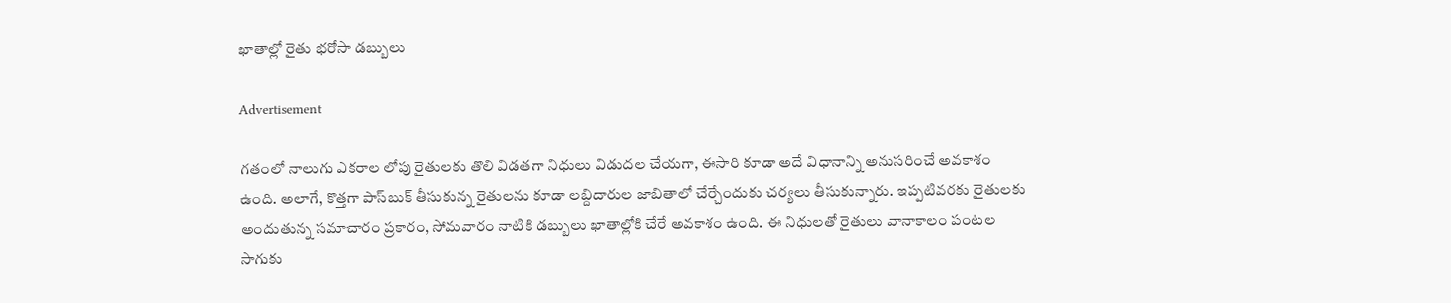ఖాతాల్లో రైతు భరోసా డబ్బులు

Advertisement

గతంలో నాలుగు ఎకరాల లోపు రైతులకు తొలి విడతగా నిధులు విడుదల చేయగా, ఈసారి కూడా అదే విధానాన్ని అనుసరించే అవకాశం ఉంది. అలాగే, కొత్తగా పాస్‌బుక్ తీసుకున్న రైతులను కూడా లబ్దిదారుల జాబితాలో చేర్చేందుకు చర్యలు తీసుకున్నారు. ఇప్పటివరకు రైతులకు అందుతున్న సమాచారం ప్రకారం, సోమవారం నాటికి డబ్బులు ఖాతాల్లోకి చేరే అవకాశం ఉంది. ఈ నిధులతో రైతులు వానాకాలం పంటల సాగుకు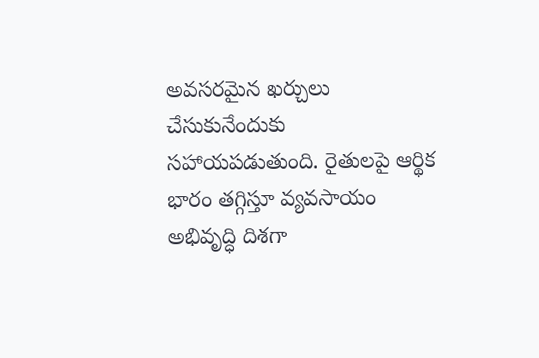అవసరమైన ఖర్చులు చేసుకునేందుకు సహాయపడుతుంది. రైతులపై ఆర్థిక భారం తగ్గిస్తూ వ్యవసాయం అభివృద్ధి దిశగా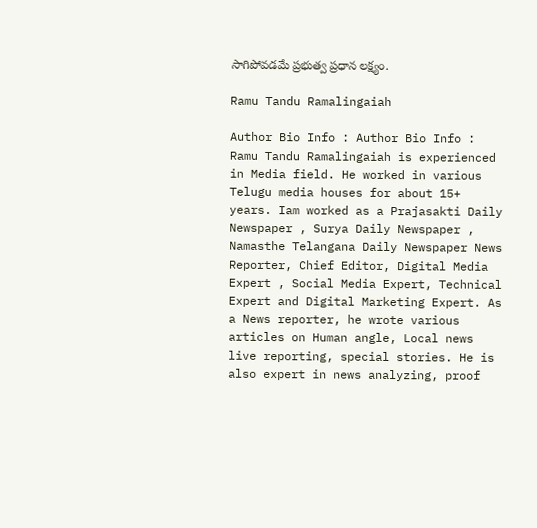సాగిపోవడమే ప్రభుత్వ ప్రధాన లక్ష్యం.

Ramu Tandu Ramalingaiah

Author Bio Info : Author Bio Info : Ramu Tandu Ramalingaiah is experienced in Media field. He worked in various Telugu media houses for about 15+ years. Iam worked as a Prajasakti Daily Newspaper , Surya Daily Newspaper , Namasthe Telangana Daily Newspaper News Reporter, Chief Editor, Digital Media Expert , Social Media Expert, Technical Expert and Digital Marketing Expert. As a News reporter, he wrote various articles on Human angle, Local news live reporting, special stories. He is also expert in news analyzing, proof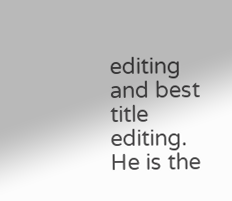editing and best title editing. He is the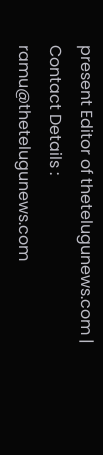present Editor of thetelugunews.com | Contact Details : ramu@thetelugunews.com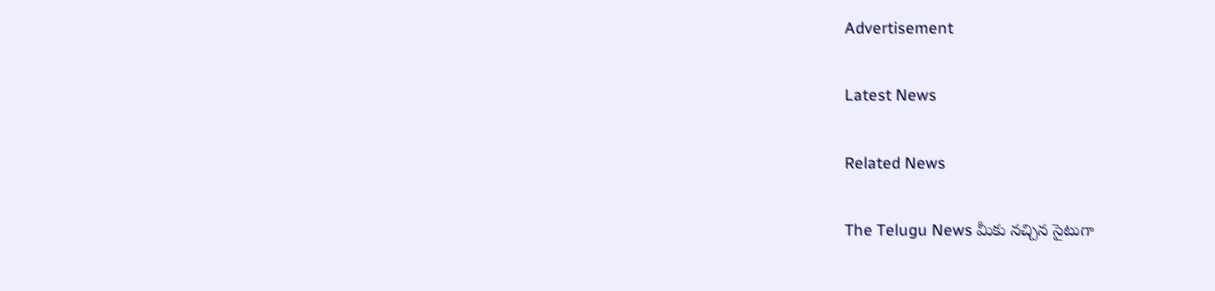Advertisement

Latest News

Related News

The Telugu News మీకు నచ్చిన సైటుగా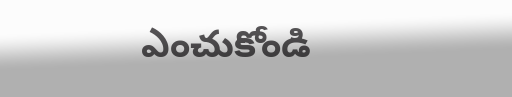ఎంచుకోండి